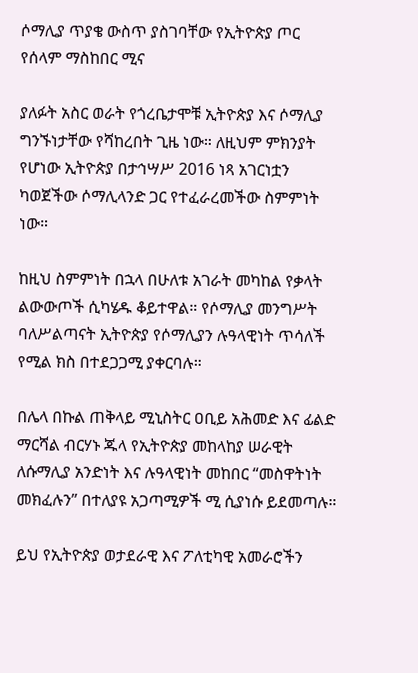ሶማሊያ ጥያቄ ውስጥ ያስገባቸው የኢትዮጵያ ጦር የሰላም ማስከበር ሚና

ያለፉት አስር ወራት የጎረቤታሞቹ ኢትዮጵያ እና ሶማሊያ ግንኙነታቸው የሻከረበት ጊዜ ነው። ለዚህም ምክንያት የሆነው ኢትዮጵያ በታኅሣሥ 2016 ነጻ አገርነቷን ካወጀችው ሶማሊላንድ ጋር የተፈራረመችው ስምምነት ነው።

ከዚህ ስምምነት በኋላ በሁለቱ አገራት መካከል የቃላት ልውውጦች ሲካሄዱ ቆይተዋል። የሶማሊያ መንግሥት ባለሥልጣናት ኢትዮጵያ የሶማሊያን ሉዓላዊነት ጥሳለች የሚል ክስ በተደጋጋሚ ያቀርባሉ።

በሌላ በኩል ጠቅላይ ሚኒስትር ዐቢይ አሕመድ እና ፊልድ ማርሻል ብርሃኑ ጁላ የኢትዮጵያ መከላከያ ሠራዊት ለሱማሊያ አንድነት እና ሉዓላዊነት መከበር “መስዋትነት መክፈሉን” በተለያዩ አጋጣሚዎች ሚ ሲያነሱ ይደመጣሉ።

ይህ የኢትዮጵያ ወታደራዊ እና ፖለቲካዊ አመራሮችን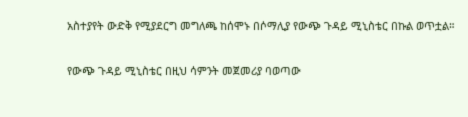አስተያየት ውድቅ የሚያደርግ መግለጫ ከሰሞኑ በሶማሊያ የውጭ ጉዳይ ሚኒስቴር በኩል ወጥቷል።

የውጭ ጉዳይ ሚኒስቴር በዚህ ሳምንት መጀመሪያ ባወጣው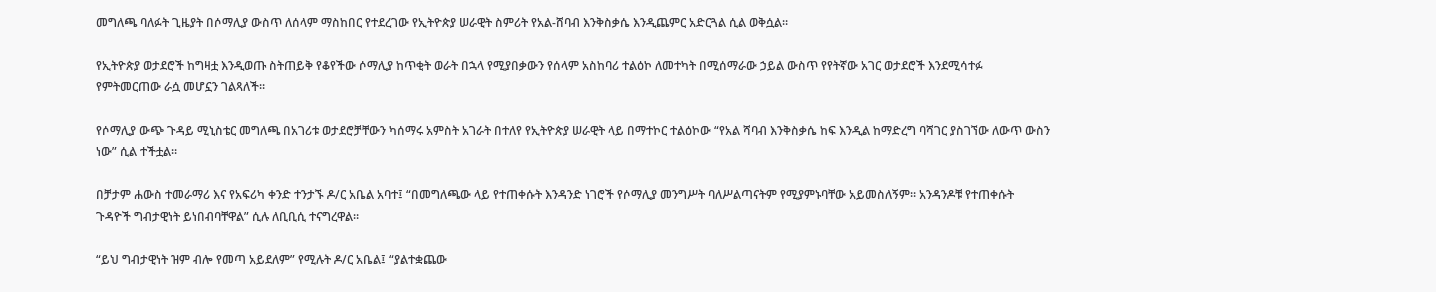መግለጫ ባለፉት ጊዜያት በሶማሊያ ውስጥ ለሰላም ማስከበር የተደረገው የኢትዮጵያ ሠራዊት ስምሪት የአል-ሸባብ እንቅስቃሴ እንዲጨምር አድርጓል ሲል ወቅሷል።

የኢትዮጵያ ወታደሮች ከግዛቷ እንዲወጡ ስትጠይቅ የቆየችው ሶማሊያ ከጥቂት ወራት በኋላ የሚያበቃውን የሰላም አስከባሪ ተልዕኮ ለመተካት በሚሰማራው ኃይል ውስጥ የየትኛው አገር ወታደሮች እንደሚሳተፉ የምትመርጠው ራሷ መሆኗን ገልጻለች።

የሶማሊያ ውጭ ጉዳይ ሚኒስቴር መግለጫ በአገሪቱ ወታደሮቻቸውን ካሰማሩ አምስት አገራት በተለየ የኢትዮጵያ ሠራዊት ላይ በማተኮር ተልዕኮው “የአል ሻባብ እንቅስቃሴ ከፍ እንዲል ከማድረግ ባሻገር ያስገኘው ለውጥ ውስን ነው” ሲል ተችቷል።

በቻታም ሐውስ ተመራማሪ እና የአፍሪካ ቀንድ ተንታኙ ዶ/ር አቤል አባተ፤ “በመግለጫው ላይ የተጠቀሱት እንዳንድ ነገሮች የሶማሊያ መንግሥት ባለሥልጣናትም የሚያምኑባቸው አይመስለኝም። አንዳንዶቹ የተጠቀሱት ጉዳዮች ግብታዊነት ይነበብባቸዋል” ሲሉ ለቢቢሲ ተናግረዋል።

“ይህ ግብታዊነት ዝም ብሎ የመጣ አይደለም” የሚሉት ዶ/ር አቤል፤ “ያልተቋጨው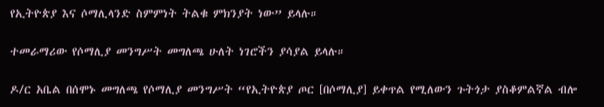የኢትዮጵያ እና ሶማሊላንድ ስምምነት ትልቁ ምክንያት ነው” ይላሉ።

ተመራማሪው የሶማሊያ መንግሥት መግለጫ ሁለት ነገሮችን ያሳያል ይላሉ።

ዶ/ር አቤል በሰሞኑ መግለጫ የሶማሊያ መንግሥት “የኢትዮጵያ ጦር [በሶማሊያ] ይቀጥል የሚለውን ጉትጎታ ያስቆምልኛል ብሎ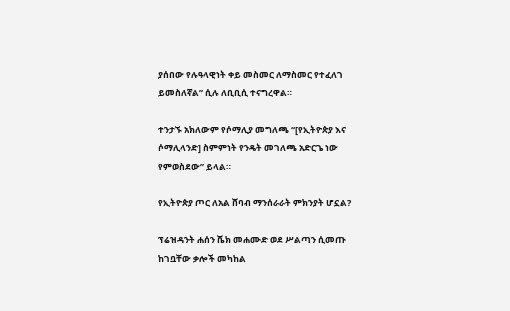ያሰበው የሉዓላዊነት ቀይ መስመር ለማስመር የተፈለገ ይመስለኛል” ሲሉ ለቢቢሲ ተናግረዋል።

ተንታኙ አክለውም የሶማሊያ መግለጫ “[የኢትዮጵያ እና ሶማሊላንድ] ስምምነት የንዴት መገለጫ አድርጌ ነው የምወስደው” ይላል።

የኢትዮጵያ ጦር ለአል ሸባብ ማንሰራራት ምክንያት ሆኗል?

ፕሬዝዳንት ሐሰን ሼክ መሐሙድ ወደ ሥልጣን ሲመጡ ከገቧቸው ቃሎች መካከል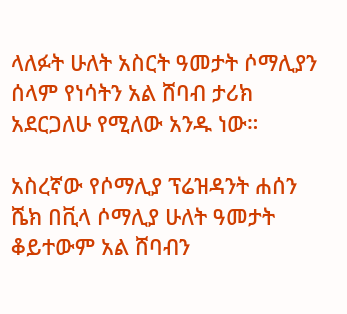ላለፉት ሁለት አስርት ዓመታት ሶማሊያን ሰላም የነሳትን አል ሸባብ ታሪክ አደርጋለሁ የሚለው አንዱ ነው።

አስረኛው የሶማሊያ ፕሬዝዳንት ሐሰን ሼክ በቪላ ሶማሊያ ሁለት ዓመታት ቆይተውም አል ሸባብን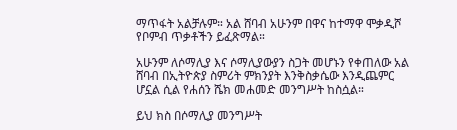ማጥፋት አልቻሉም። አል ሸባብ አሁንም በዋና ከተማዋ ሞቃዲሾ የቦምብ ጥቃቶችን ይፈጽማል።

አሁንም ለሶማሊያ እና ሶማሊያውያን ስጋት መሆኑን የቀጠለው አል ሸባብ በኢትዮጵያ ስምሪት ምክንያት እንቅስቃሴው እንዲጨምር ሆኗል ሲል የሐሰን ሼክ መሐመድ መንግሥት ከስሷል።

ይህ ክስ በሶማሊያ መንግሥት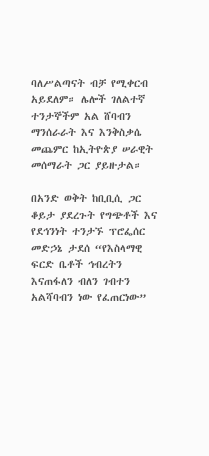ባለሥልጣናት ብቻ የሚቀርብ አይደለም። ሌሎች ገለልተኛ ተንታኞችም አል ሸባብን ማንሰራራት እና እንቅስቃሴ መጨምር ከኢትዮጵያ ሠራዊት መሰማራት ጋር ያይዙታል።

በአንድ ወቅት ከቢቢሲ ጋር ቆይታ ያደረጉት የግጭቶች እና የደኅንነት ተንታኙ ፕሮፌሰር መድኃኔ ታደሰ “የእስላማዊ ፍርድ ቤቶች ኅብረትን እናጠፋለን ብለን ገብተን አልሻባብን ነው የፈጠርነው”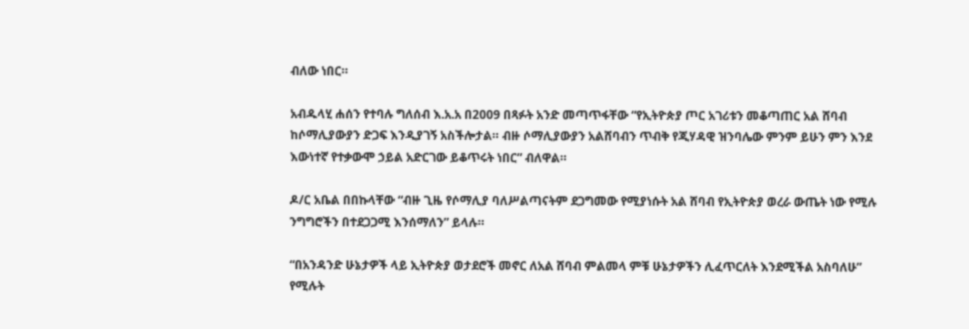ብለው ነበር።

አብዱላሂ ሐሰን የተባሉ ግለሰብ እ.አ.አ በ2009 በጻፉት አንድ መጣጥፋቸው “የኢትዮጵያ ጦር አገሪቱን መቆጣጠር አል ሸባብ ከሶማሊያውያን ድጋፍ እንዲያገኝ አስችሎታል። ብዙ ሶማሊያውያን አልሸባብን ጥብቅ የጂሃዳዊ ዝንባሌው ምንም ይሁን ምን እንደ እውነተኛ የተቃውሞ ኃይል አድርገው ይቆጥሩት ነበር” ብለዋል።

ዶ/ር አቤል በበኩላቸው “ብዙ ጊዜ የሶማሊያ ባለሥልጣናትም ደጋግመው የሚያነሱት አል ሸባብ የኢትዮጵያ ወረራ ውጤት ነው የሚሉ ንግግሮችን በተደጋጋሚ እንሰማለን” ይላሉ።

“በአንዳንድ ሁኔታዎች ላይ ኢትዮጵያ ወታደሮች መኖር ለአል ሸባብ ምልመላ ምቹ ሁኔታዎችን ሊፈጥርለት እንደሚችል አስባለሁ” የሚሉት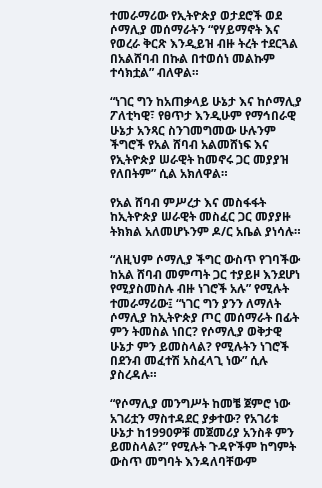ተመራማሪው የኢትዮጵያ ወታደሮች ወደ ሶማሊያ መሰማራትን “የሃይማኖት እና የወረራ ቅርጽ እንዲይዝ ብዙ ትረት ተደርጓል በአልሸባብ በኩል በተወሰነ መልኩም ተሳክቷል” ብለዋል።

“ነገር ግን ከአጠቃላይ ሁኔታ እና ከሶማሊያ ፖለቲካዊ፣ የፀጥታ እንዲሁም የማኅበራዊ ሁኔታ አንጻር ስንገመግመው ሁሉንም ችግሮች የአል ሸባብ አልመሸነፍ እና የኢትዮጵያ ሠራዊት ከመኖሩ ጋር መያያዝ የለበትም” ሲል አክለዋል።

የአል ሸባብ ምሥረታ እና መስፋፋት ከኢትዮጵያ ሠራዊት መስፈር ጋር መያያዙ ትክክል አለመሆኑንም ዶ/ር አቤል ያነሳሉ።

“ለዚህም ሶማሊያ ችግር ውስጥ የገባችው ከአል ሸባብ መምጣት ጋር ተያይዞ እንደሆነ የሚያስመስሉ ብዙ ነገሮች አሉ” የሚሉት ተመራማሪው፤ “ነገር ግን ያንን ለማለት ሶማሊያ ከኢትዮጵያ ጦር መሰማራት በፊት ምን ትመስል ነበር? የሶማሊያ ወቅታዊ ሁኔታ ምን ይመስላል? የሚሉትን ነገሮች በደንብ መፈተሽ አስፈላጊ ነው” ሲሉ ያስረዳሉ።

“የሶማሊያ መንግሥት ከመቼ ጀምሮ ነው አገሪቷን ማስተዳደር ያቃተው? የአገሪቱ ሁኔታ ከ1990ዎቹ መጀመሪያ አንስቶ ምን ይመስላል?” የሚሉት ጉዳዮችም ከግምት ውስጥ መግባት እንዳለባቸውም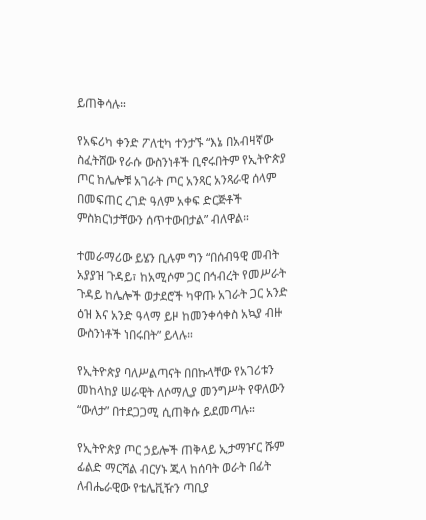ይጠቅሳሉ።

የአፍሪካ ቀንድ ፖለቲካ ተንታኙ “እኔ በአብዛኛው ስፈትሸው የራሱ ውስንነቶች ቢኖሩበትም የኢትዮጵያ ጦር ከሌሎቹ አገራት ጦር አንጻር አንጻራዊ ሰላም በመፍጠር ረገድ ዓለም አቀፍ ድርጅቶች ምስክርነታቸውን ሰጥተውበታል” ብለዋል።

ተመራማሪው ይሄን ቢሉም ግን “በሰብዓዊ መብት አያያዝ ጉዳይ፣ ከአሚሶም ጋር በኅብረት የመሥራት ጉዳይ ከሌሎች ወታደሮች ካዋጡ አገራት ጋር አንድ ዕዝ እና አንድ ዓላማ ይዞ ከመንቀሳቀስ አኳያ ብዙ ውስንነቶች ነበሩበት” ይላሉ።

የኢትዮጵያ ባለሥልጣናት በበኩላቸው የአገሪቱን መከላከያ ሠራዊት ለሶማሊያ መንግሥት የዋለውን “ውለታ” በተደጋጋሚ ሲጠቅሱ ይደመጣሉ።

የኢትዮጵያ ጦር ኃይሎች ጠቅላይ ኢታማዦር ሹም ፊልድ ማርሻል ብርሃኑ ጁላ ከሰባት ወራት በፊት ለብሔራዊው የቴሌቪዥን ጣቢያ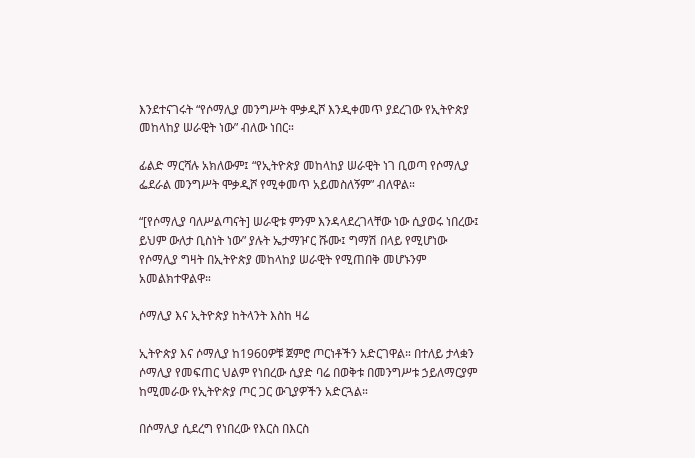እንደተናገሩት “የሶማሊያ መንግሥት ሞቃዲሾ እንዲቀመጥ ያደረገው የኢትዮጵያ መከላከያ ሠራዊት ነው” ብለው ነበር።

ፊልድ ማርሻሉ አክለውም፤ “የኢትዮጵያ መከላከያ ሠራዊት ነገ ቢወጣ የሶማሊያ ፌደራል መንግሥት ሞቃዲሾ የሚቀመጥ አይመስለኝም” ብለዋል።

“[የሶማሊያ ባለሥልጣናት] ሠራዊቱ ምንም እንዳላደረገላቸው ነው ሲያወሩ ነበረው፤ ይህም ውለታ ቢስነት ነው” ያሉት ኤታማዦር ሹሙ፤ ግማሽ በላይ የሚሆነው የሶማሊያ ግዛት በኢትዮጵያ መከላከያ ሠራዊት የሚጠበቅ መሆኑንም አመልክተዋልዋ።

ሶማሊያ እና ኢትዮጵያ ከትላንት እስከ ዛሬ

ኢትዮጵያ እና ሶማሊያ ከ1960ዎቹ ጀምሮ ጦርነቶችን አድርገዋል። በተለይ ታላቋን ሶማሊያ የመፍጠር ህልም የነበረው ሲያድ ባሬ በወቅቱ በመንግሥቱ ኃይለማርያም ከሚመራው የኢትዮጵያ ጦር ጋር ውጊያዎችን አድርጓል።

በሶማሊያ ሲደረግ የነበረው የእርስ በእርስ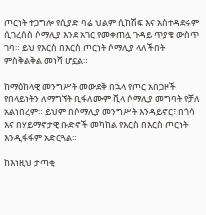ጦርነት ተጋግሎ የሲያድ ባሬ ህልም ሲከሽፍ እና አስተዳደሩም ሲገረሰስ ሶማሊያ እንደ አገር የመቀጠሏ ጉዳይ ጥያቄ ውስጥ ገባ። ይህ የእርስ በእርስ ጦርነት ሶማሊያ ላለችበት ምስቅልቅል መነሻ ሆኗል።

ከማዕከላዊ መንግሥት መውደቅ በኋላ የጦር አበጋዞች የበላይነትን ለማግኘት ቢፋለሙም ቪላ ሶማሊያ መግባት የቻለ አልነበረም። ይህም በሶማሊያ መንግሥት እንዳይኖር፣ በጎሳ እና በሃይማኖታዊ ቡድኖች መካከል የእርስ በእርስ ጦርነት እንዲፋፋም አድርጓል።

ከእነዚህ ታጣቂ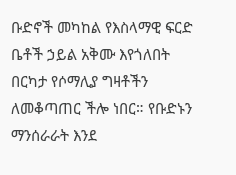ቡድኖች መካከል የእስላማዊ ፍርድ ቤቶች ኃይል አቅሙ እየጎለበት በርካታ የሶማሊያ ግዛቶችን ለመቆጣጠር ችሎ ነበር። የቡድኑን ማንሰራራት እንደ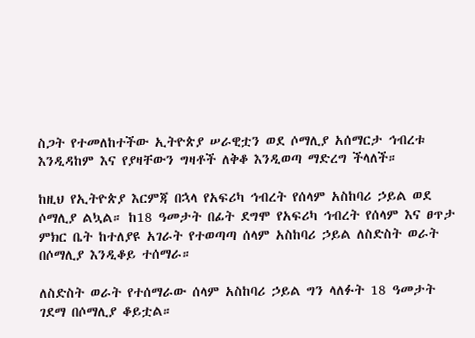ስጋት የተመለከተችው ኢትዮጵያ ሠራዊቷን ወደ ሶማሊያ አሰማርታ ኅብረቱ እንዲዳከም እና የያዛቸውን ግዛቶች ለቅቆ እንዲወጣ ማድረግ ችላለች።

ከዚህ የኢትዮጵያ እርምጃ በኋላ የአፍሪካ ኅብረት የሰላም አስከባሪ ኃይል ወደ ሶማሊያ ልኳል። ከ18 ዓመታት በፊት ደግሞ የአፍሪካ ኅብረት የሰላም እና ፀጥታ ምክር ቤት ከተለያዩ አገራት የተወጣጣ ሰላም አስከባሪ ኃይል ለስድስት ወራት በሶማሊያ እንዲቆይ ተሰማራ።

ለስድስት ወራት የተሰማራው ሰላም አስከባሪ ኃይል ግን ላለፉት 18 ዓመታት ገደማ በሶማሊያ ቆይቷል።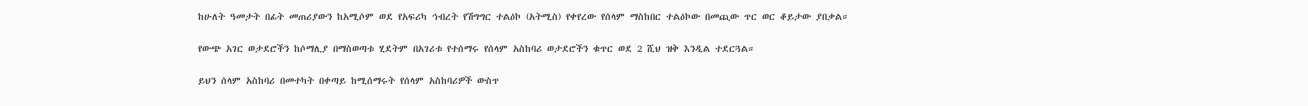ከሁለት ዓመታት በፊት መጠሪያውን ከአሚሶም ወደ የአፍሪካ ኅብረት የሽግግር ተልዕኮ (አትሚስ) የቀየረው የሰላም ማስከበር ተልዕኮው በመጪው ጥር ወር ቆይታው ያበቃል።

የውጭ አገር ወታደሮችን ከሶማሊያ በማስወጣቱ ሂደትም በአገሪቱ የተሰማሩ የሰላም አስከባሪ ወታደሮችን ቁጥር ወደ 2 ሺህ ዝቅ እንዲል ተደርጓል።

ይህን ሰላም አስከባሪ በመተካት በቀጣይ ከሚሰማሩት የሰላም አስከባሪዎች ውስጥ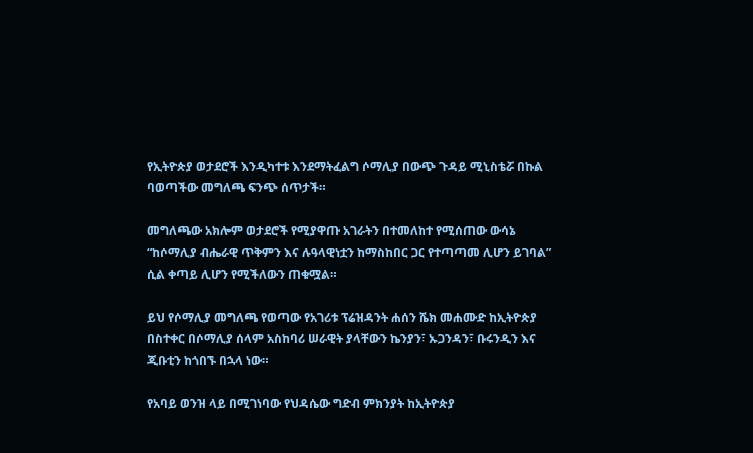የኢትዮጵያ ወታደሮች እንዲካተቱ እንደማትፈልግ ሶማሊያ በውጭ ጉዳይ ሚኒስቴሯ በኩል ባወጣችው መግለጫ ፍንጭ ሰጥታች።

መግለጫው አክሎም ወታደሮች የሚያዋጡ አገራትን በተመለከተ የሚሰጠው ውሳኔ “ከሶማሊያ ብሔራዊ ጥቅምን እና ሉዓላዊነቷን ከማስከበር ጋር የተጣጣመ ሊሆን ይገባል” ሲል ቀጣይ ሊሆን የሚችለውን ጠቁሟል።

ይህ የሶማሊያ መግለጫ የወጣው የአገሪቱ ፕሬዝዳንት ሐሰን ሼክ መሐሙድ ከኢትዮጵያ በስተቀር በሶማሊያ ሰላም አስከባሪ ሠራዊት ያላቸውን ኬንያን፣ ኡጋንዳን፣ ቡሩንዲን እና ጂቡቲን ከጎበኙ በኋላ ነው።

የአባይ ወንዝ ላይ በሚገነባው የህዳሴው ግድብ ምክንያት ከኢትዮጵያ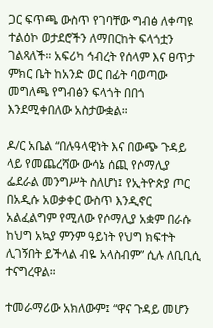ጋር ፍጥጫ ውስጥ የገባቸው ግብፅ ለቀጣዩ ተልዕኮ ወታደሮችን ለማበርከት ፍላጎቷን ገልጻለች። አፍሪካ ኅብረት የሰላም እና ፀጥታ ምክር ቤት ከአንድ ወር በፊት ባወጣው መግለጫ የግብፅን ፍላጎት በበጎ እንደሚቀበለው አስታውቋል።

ዶ/ር አቤል “በሉዓላዊነት እና በውጭ ጉዳይ ላይ የመጨረሻው ውሳኔ ሰጪ የሶማሊያ ፌደራል መንግሥት ስለሆነ፤ የኢትዮጵያ ጦር በአዲሱ አወቃቀር ውስጥ እንዲኖር አልፈልግም የሚለው የሶማሊያ አቋም በራሱ ከህግ አኳያ ምንም ዓይነት የህግ ክፍተት ሊገኝበት ይችላል ብዬ አላስብም” ሲሉ ለቢቢሲ ተናግረዋል።

ተመራማሪው አክለውም፤ “ዋና ጉዳይ መሆን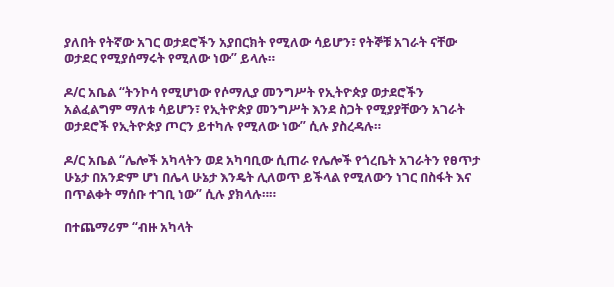ያለበት የትኛው አገር ወታደሮችን አያበርክት የሚለው ሳይሆን፣ የትኞቹ አገራት ናቸው ወታደር የሚያሰማሩት የሚለው ነው” ይላሉ።

ዶ/ር አቤል “ትንኮሳ የሚሆነው የሶማሊያ መንግሥት የኢትዮጵያ ወታደሮችን አልፈልግም ማለቱ ሳይሆን፣ የኢትዮጵያ መንግሥት እንደ ስጋት የሚያያቸውን አገራት ወታደሮች የኢትዮጵያ ጦርን ይተካሉ የሚለው ነው” ሲሉ ያስረዳሉ።

ዶ/ር አቤል “ሌሎች አካላትን ወደ አካባቢው ሲጠራ የሌሎች የጎረቤት አገራትን የፀጥታ ሁኔታ በአንድም ሆነ በሌላ ሁኔታ እንዴት ሊለወጥ ይችላል የሚለውን ነገር በስፋት እና በጥልቀት ማሰቡ ተገቢ ነው” ሲሉ ያክላሉ።።

በተጨማሪም “ብዙ አካላት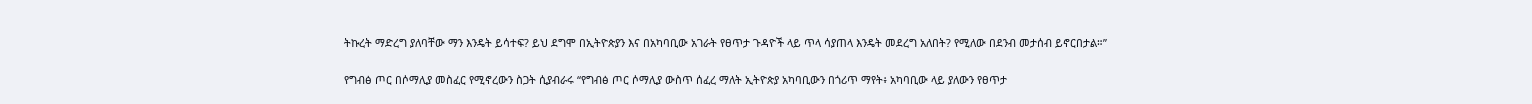ትኩረት ማድረግ ያለባቸው ማን እንዴት ይሳተፍ? ይህ ደግሞ በኢትዮጵያን እና በአካባቢው አገራት የፀጥታ ጉዳዮች ላይ ጥላ ሳያጠላ እንዴት መደረግ አለበት? የሚለው በደንብ መታሰብ ይኖርበታል።”

የግብፅ ጦር በሶማሊያ መስፈር የሚኖረውን ስጋት ሲያብራሩ “የግብፅ ጦር ሶማሊያ ውስጥ ሰፈረ ማለት ኢትዮጵያ አካባቢውን በጎሪጥ ማየት፥ አካባቢው ላይ ያለውን የፀጥታ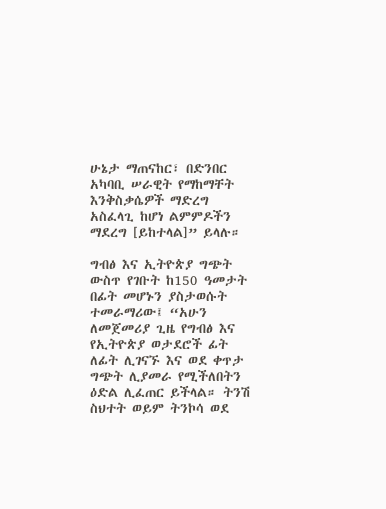ሁኔታ ማጠናከር፣ በድንበር አካባቢ ሠራዊት የማከማቸት እንቅስቃሴዎች ማድረግ አስፈላጊ ከሆነ ልምምዶችን ማደረግ [ይከተላል]” ይላሉ።

ግብፅ እና ኢትዮጵያ ግጭት ውስጥ የገቡት ከ150 ዓመታት በፊት መሆኑን ያስታወሱት ተመራማሪው፤ “አሁን ለመጀመሪያ ጊዜ የግብፅ እና የኢትዮጵያ ወታደሮች ፊት ለፊት ሊገናኙ እና ወደ ቀጥታ ግጭት ሊያመራ የሚችለበትን ዕድል ሊፈጠር ይችላል። ትንሽ ስህተት ወይም ትንኮሳ ወደ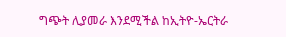ግጭት ሊያመራ እንደሚችል ከኢትዮ-ኤርትራ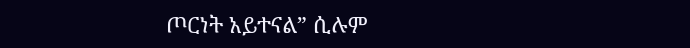ጦርነት አይተናል” ሲሉም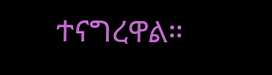ተናግረዋል።